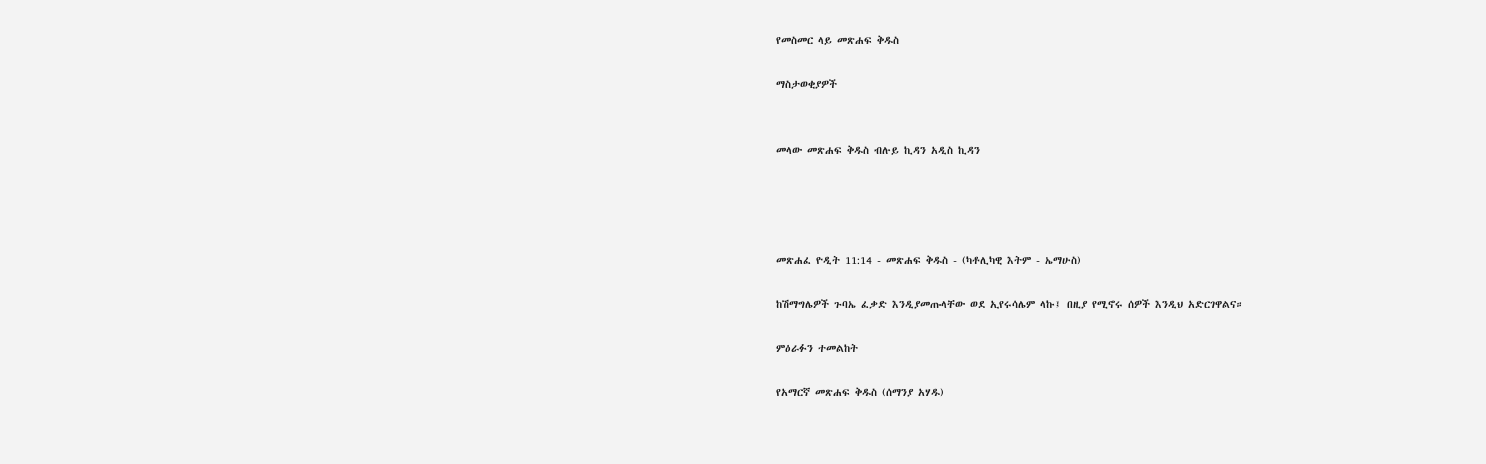የመስመር ላይ መጽሐፍ ቅዱስ

ማስታወቂያዎች


መላው መጽሐፍ ቅዱስ ብሉይ ኪዳን አዲስ ኪዳን




መጽሐፈ ዮዲት 11:14 - መጽሐፍ ቅዱስ - (ካቶሊካዊ እትም - ኤማሁስ)

ከሽማግሌዎች ጉባኤ ፈቃድ እንዲያመጡላቸው ወደ ኢየሩሳሌም ላኩ፤ በዚያ የሚኖሩ ሰዎች እንዲህ አድርገዋልና።

ምዕራፉን ተመልከት

የአማርኛ መጽሐፍ ቅዱስ (ሰማንያ አሃዱ)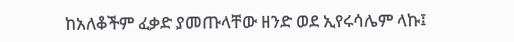ከአለቆችም ፈቃድ ያመጡላቸው ዘንድ ወደ ኢየሩሳሌም ላኩ፤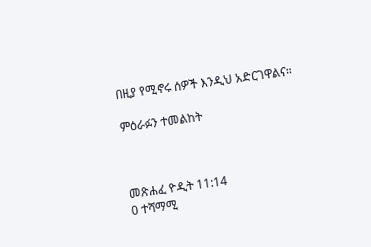በዚያ የሚኖሩ ሰዎች እንዲህ አድርገዋልና።

ምዕራፉን ተመልከት



መጽሐፈ ዮዲት 11:14
0 ተሻማሚ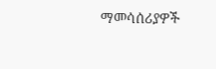ማመሳሰሪያዎች